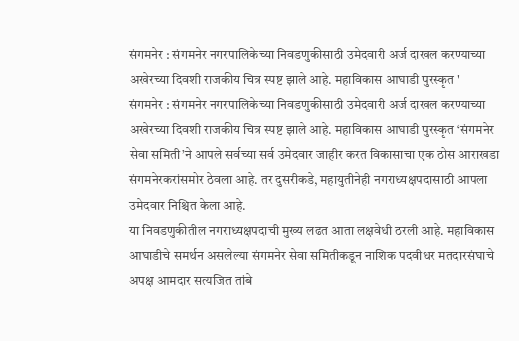संगमनेर : संगमनेर नगरपालिकेच्या निवडणुकीसाठी उमेदवारी अर्ज दाखल करण्याच्या अखेरच्या दिवशी राजकीय चित्र स्पष्ट झाले आहे. महाविकास आघाडी पुरस्कृत '
संगमनेर : संगमनेर नगरपालिकेच्या निवडणुकीसाठी उमेदवारी अर्ज दाखल करण्याच्या अखेरच्या दिवशी राजकीय चित्र स्पष्ट झाले आहे. महाविकास आघाडी पुरस्कृत ‘संगमनेर सेवा समिती’ने आपले सर्वच्या सर्व उमेदवार जाहीर करत विकासाचा एक ठोस आराखडा संगमनेरकरांसमोर ठेवला आहे. तर दुसरीकडे, महायुतीनेही नगराध्यक्षपदासाठी आपला उमेदवार निश्चित केला आहे.
या निवडणुकीतील नगराध्यक्षपदाची मुख्य लढत आता लक्षवेधी ठरली आहे. महाविकास आघाडीचे समर्थन असलेल्या संगमनेर सेवा समितीकडून नाशिक पदवीधर मतदारसंघाचे अपक्ष आमदार सत्यजित तांबे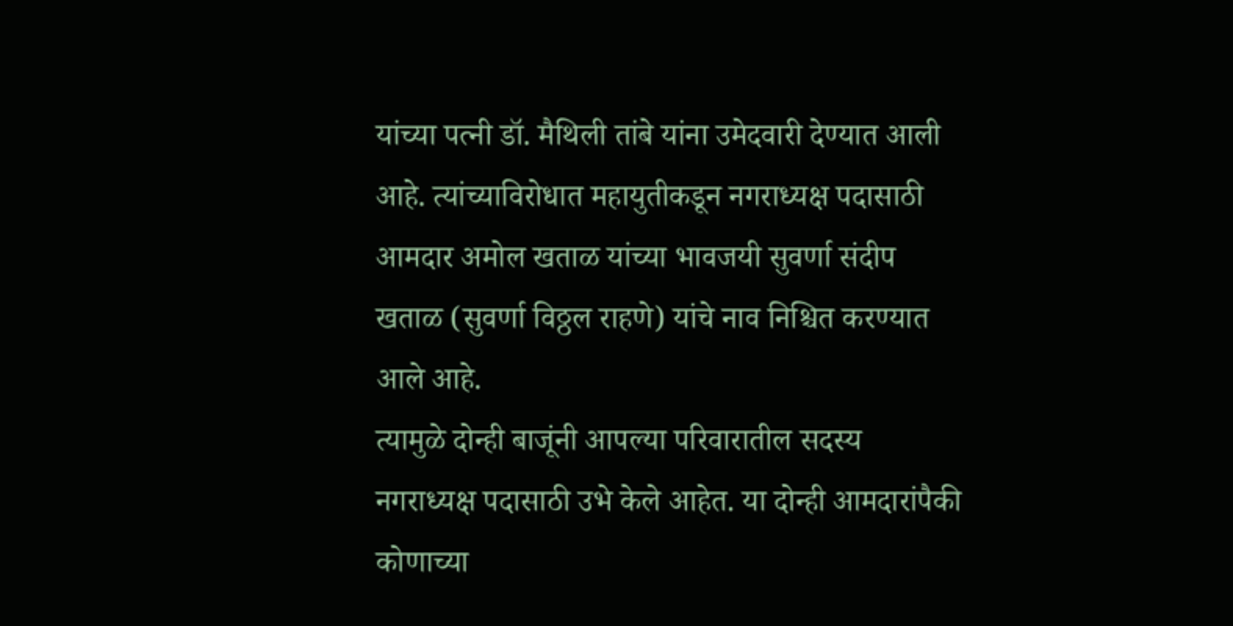यांच्या पत्नी डॉ. मैथिली तांबे यांना उमेदवारी देण्यात आली आहे. त्यांच्याविरोधात महायुतीकडून नगराध्यक्ष पदासाठी आमदार अमोल खताळ यांच्या भावजयी सुवर्णा संदीप खताळ (सुवर्णा विठ्ठल राहणे) यांचे नाव निश्चित करण्यात आले आहे.
त्यामुळे दोन्ही बाजूंनी आपल्या परिवारातील सदस्य नगराध्यक्ष पदासाठी उभे केले आहेत. या दोन्ही आमदारांपैकी कोणाच्या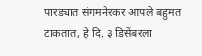पारड्यात संगमनेरकर आपले बहुमत टाकतात, हे दि. ३ डिसेंबरला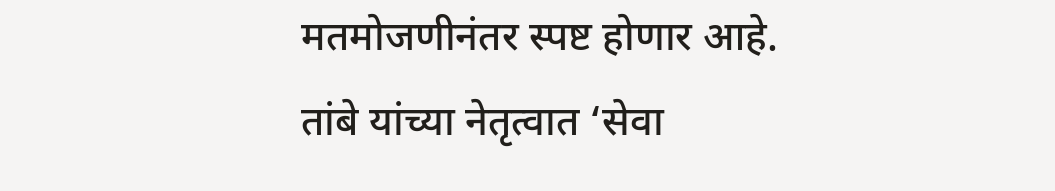मतमोजणीनंतर स्पष्ट होणार आहे.
तांबे यांच्या नेतृत्वात ‘सेवा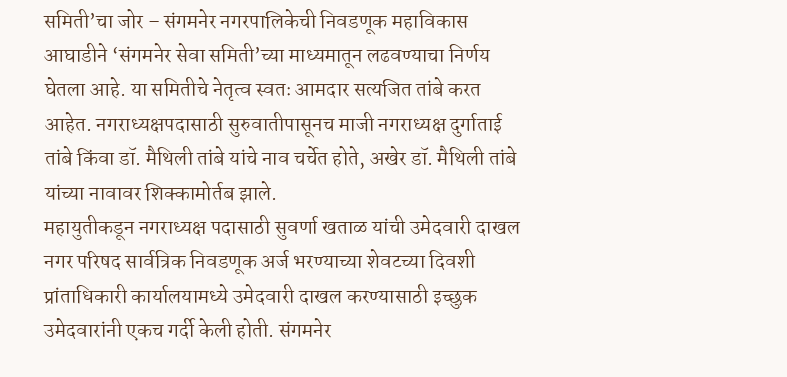समिती’चा जोर – संगमनेर नगरपालिकेची निवडणूक महाविकास आघाडीने ‘संगमनेर सेवा समिती’च्या माध्यमातून लढवण्याचा निर्णय घेतला आहे. या समितीचे नेतृत्व स्वतः आमदार सत्यजित तांबे करत आहेत. नगराध्यक्षपदासाठी सुरुवातीपासूनच माजी नगराध्यक्ष दुर्गाताई तांबे किंवा डॉ. मैथिली तांबे यांचे नाव चर्चेत होते, अखेर डॉ. मैथिली तांबे यांच्या नावावर शिक्कामोर्तब झाले.
महायुतीकडून नगराध्यक्ष पदासाठी सुवर्णा खताळ यांची उमेदवारी दाखल
नगर परिषद सार्वत्रिक निवडणूक अर्ज भरण्याच्या शेवटच्या दिवशी प्रांताधिकारी कार्यालयामध्ये उमेदवारी दाखल करण्यासाठी इच्छुक उमेदवारांनी एकच गर्दी केली होती. संगमनेर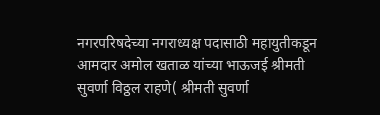नगरपरिषदेच्या नगराध्यक्ष पदासाठी महायुतीकडून आमदार अमोल खताळ यांच्या भाऊजई श्रीमती सुवर्णा विठ्ठल राहणे( श्रीमती सुवर्णा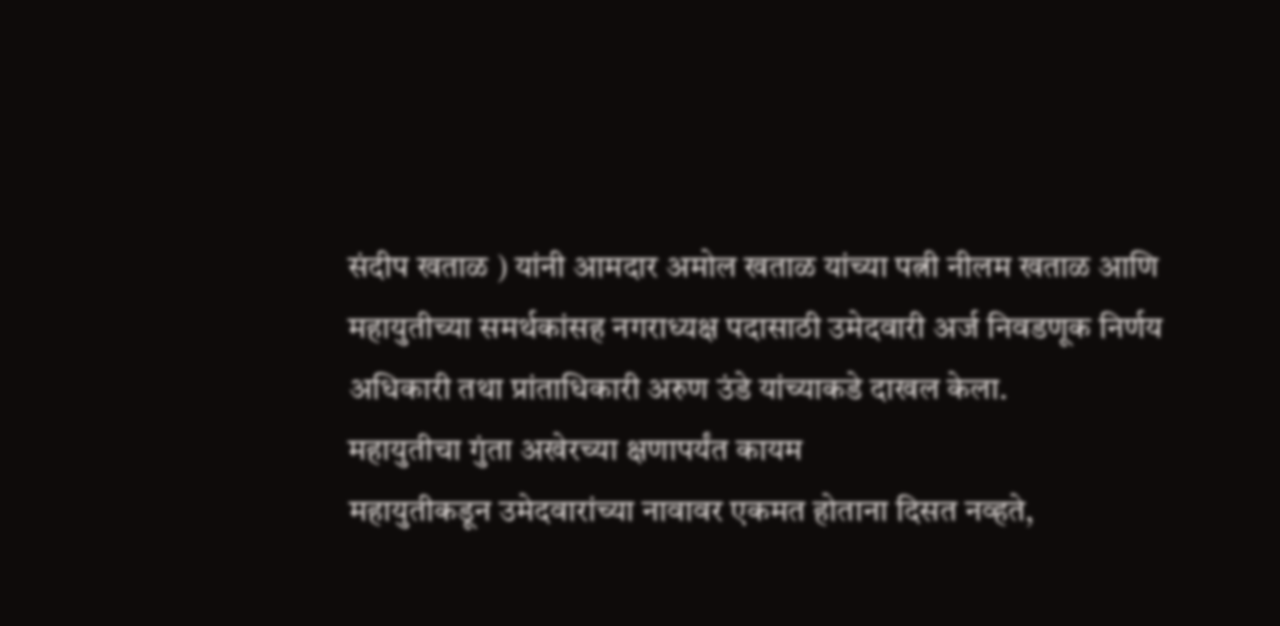संदीप खताळ ) यांनी आमदार अमोल खताळ यांच्या पत्नी नीलम खताळ आणि महायुतीच्या समर्थकांसह नगराध्यक्ष पदासाठी उमेदवारी अर्ज निवडणूक निर्णय अधिकारी तथा प्रांताधिकारी अरुण उंडे यांच्याकडे दाखल केला.
महायुतीचा गुंता अखेरच्या क्षणापर्यंत कायम
महायुतीकडून उमेदवारांच्या नावावर एकमत होताना दिसत नव्हते,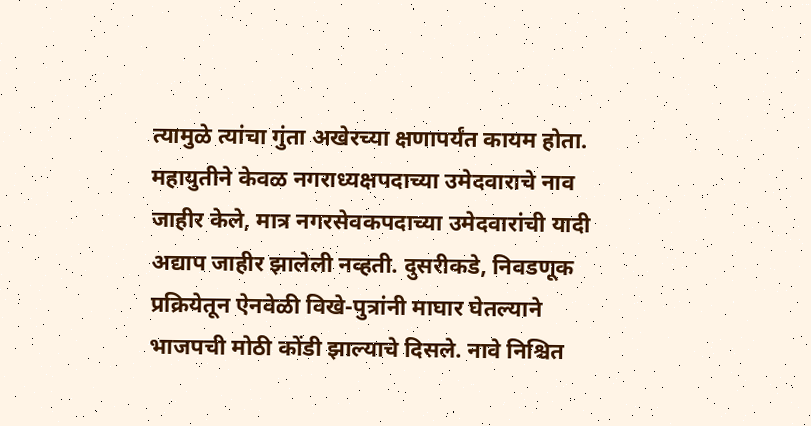त्यामुळे त्यांचा गुंता अखेरच्या क्षणापर्यंत कायम होता. महायुतीने केवळ नगराध्यक्षपदाच्या उमेदवाराचे नाव जाहीर केले, मात्र नगरसेवकपदाच्या उमेदवारांची यादी अद्याप जाहीर झालेली नव्हती. दुसरीकडे, निवडणूक प्रक्रियेतून ऐनवेळी विखे-पुत्रांनी माघार घेतल्याने भाजपची मोठी कोंडी झाल्याचे दिसले. नावे निश्चित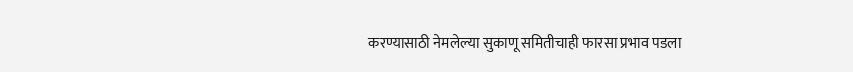करण्यासाठी नेमलेल्या सुकाणू समितीचाही फारसा प्रभाव पडला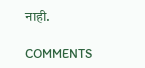नाही.

COMMENTS